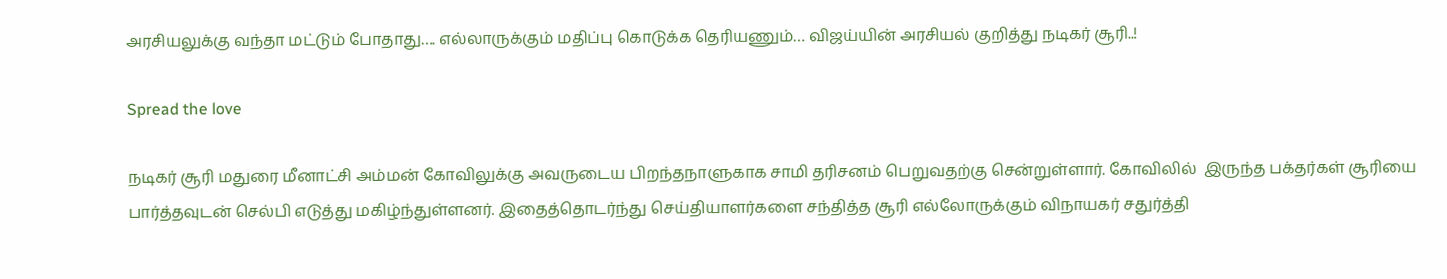அரசியலுக்கு வந்தா மட்டும் போதாது…. எல்லாருக்கும் மதிப்பு கொடுக்க தெரியணும்… விஜய்யின் அரசியல் குறித்து நடிகர் சூரி..!

Spread the love

நடிகர் சூரி மதுரை மீனாட்சி அம்மன் கோவிலுக்கு அவருடைய பிறந்தநாளுகாக சாமி தரிசனம் பெறுவதற்கு சென்றுள்ளார். கோவிலில்  இருந்த பக்தர்கள் சூரியை பார்த்தவுடன் செல்பி எடுத்து மகிழ்ந்துள்ளனர். இதைத்தொடர்ந்து செய்தியாளர்களை சந்தித்த சூரி எல்லோருக்கும் விநாயகர் சதுர்த்தி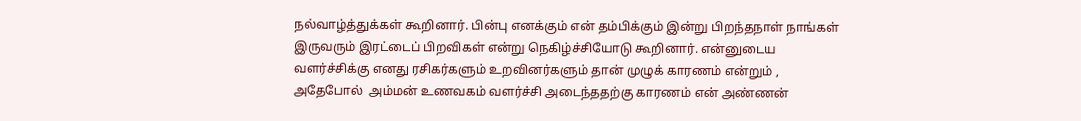நல்வாழ்த்துக்கள் கூறினார். பின்பு எனக்கும் என் தம்பிக்கும் இன்று பிறந்தநாள் நாங்கள் இருவரும் இரட்டைப் பிறவிகள் என்று நெகிழ்ச்சியோடு கூறினார். என்னுடைய வளர்ச்சிக்கு எனது ரசிகர்களும் உறவினர்களும் தான் முழுக் காரணம் என்றும் , அதேபோல்  அம்மன் உணவகம் வளர்ச்சி அடைந்ததற்கு காரணம் என் அண்ணன்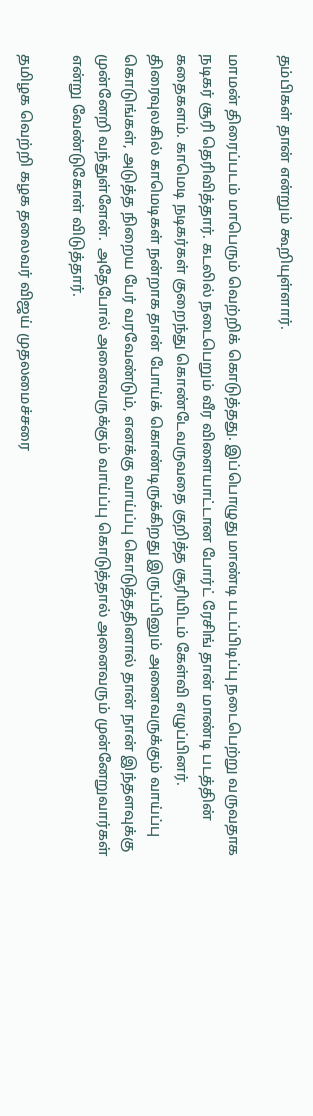தம்பிகள் தான் என்றும் கூறியுள்ளார்.

மாமன் திரைப்படம் மாபெரும் வெற்றிக் கொடுத்தது. இப்பொழுது மாண்டி படப்பிடிப்பு நடைபெற்று வருவதாக நடிகர் சூரி தெரிவித்தார். கடலில் நடைபெறும் வீர விளையாட்டான போர்ட் ரேசிங் தான் மாண்டி படத்தின் கதைகளம். காமெடி நடிகர்கள் குறைந்து கொண்டேவருவதை குறித்த சூரியிடம் கேள்வி எழுப்பினர். திரைவுலகில் காமெடிகள் நன்றாக தான் போய்க் கொண்டிருக்கிறது இருப்பினும் அனைவருக்கும் வாய்ப்பு கொடுங்கள், அடுத்த நிறைய பேர் வரவேண்டும், எனக்கு வாய்ப்பு கொடுத்ததினால் தான் நான் இந்தளவுக்கு முன்னேறி வந்துள்ளேன்.  அதேபோல் அனைவருக்கும் வாய்ப்பு கொடுத்தால் அனைவரும் முன்னேறுவார்கள் என்று வேண்டுகோள் விடுத்தார்.

தமிழக வெற்றி கழக தலைவர் விஜய் முதலமைச்சரை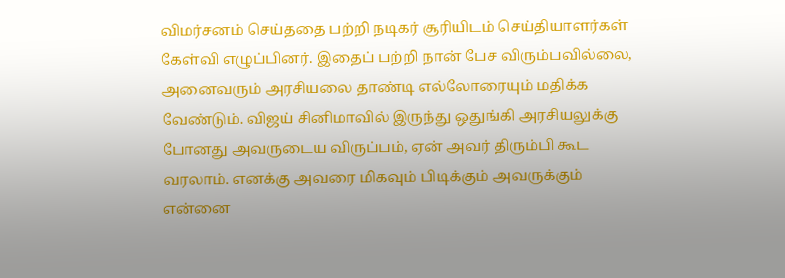விமர்சனம் செய்ததை பற்றி நடிகர் சூரியிடம் செய்தியாளர்கள் கேள்வி எழுப்பினர். இதைப் பற்றி நான் பேச விரும்பவில்லை, அனைவரும் அரசியலை தாண்டி எல்லோரையும் மதிக்க வேண்டும். விஜய் சினிமாவில் இருந்து ஒதுங்கி அரசியலுக்கு போனது அவருடைய விருப்பம், ஏன் அவர் திரும்பி கூட வரலாம். எனக்கு அவரை மிகவும் பிடிக்கும் அவருக்கும் என்னை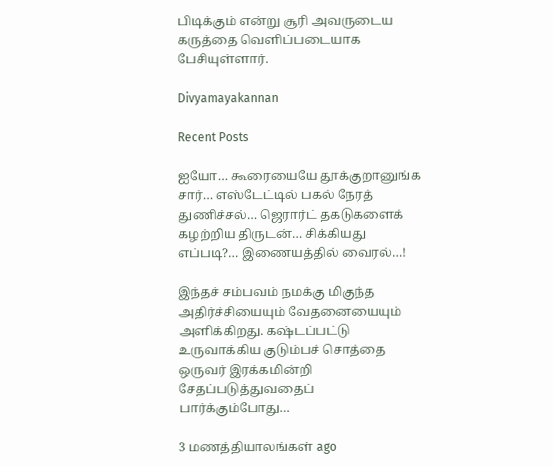பிடிக்கும் என்று சூரி அவருடைய கருத்தை வெளிப்படையாக பேசியுள்ளார்.

Divyamayakannan

Recent Posts

ஐயோ… கூரையையே தூக்குறானுங்க சார்… எஸ்டேட்டில் பகல் நேரத் துணிச்சல்… ஜெரார்ட் தகடுகளைக் கழற்றிய திருடன்… சிக்கியது எப்படி?… இணையத்தில் வைரல்…!

இந்தச் சம்பவம் நமக்கு மிகுந்த அதிர்ச்சியையும் வேதனையையும் அளிக்கிறது. கஷ்டப்பட்டு உருவாக்கிய குடும்பச் சொத்தை ஒருவர் இரக்கமின்றி சேதப்படுத்துவதைப் பார்க்கும்போது…

3 மணத்தியாலங்கள் ago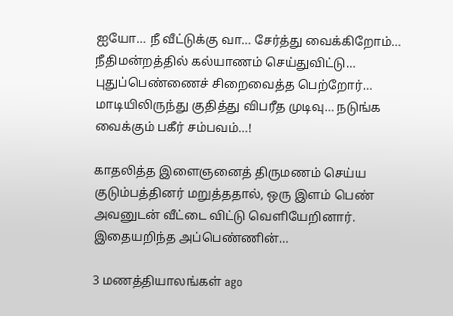ஐயோ… நீ வீட்டுக்கு வா… சேர்த்து வைக்கிறோம்… நீதிமன்றத்தில் கல்யாணம் செய்துவிட்டு… புதுப்பெண்ணைச் சிறைவைத்த பெற்றோர்… மாடியிலிருந்து குதித்து விபரீத முடிவு… நடுங்க வைக்கும் பகீர் சம்பவம்…!

காதலித்த இளைஞனைத் திருமணம் செய்ய குடும்பத்தினர் மறுத்ததால், ஒரு இளம் பெண் அவனுடன் வீட்டை விட்டு வெளியேறினார். இதையறிந்த அப்பெண்ணின்…

3 மணத்தியாலங்கள் ago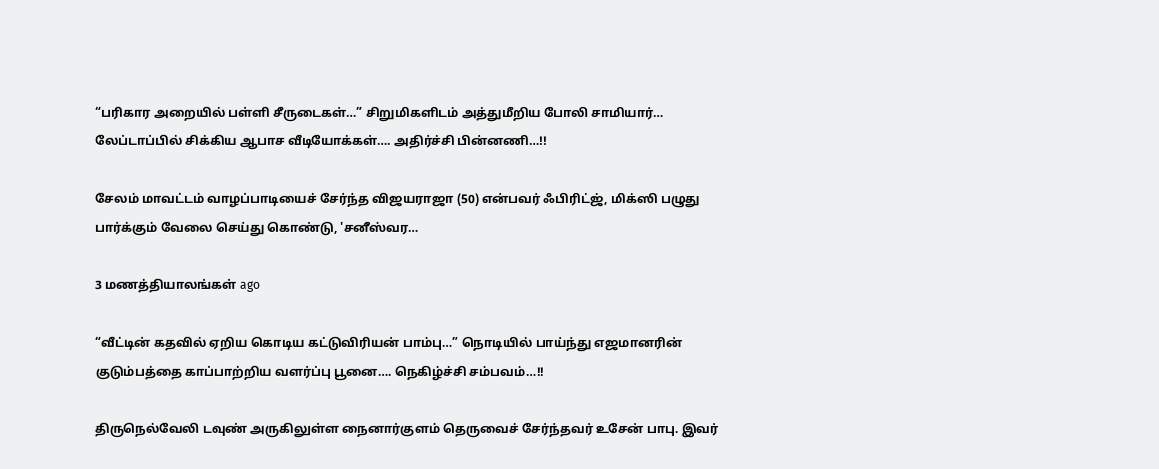“பரிகார அறையில் பள்ளி சீருடைகள்…” சிறுமிகளிடம் அத்துமீறிய போலி சாமியார்… லேப்டாப்பில் சிக்கிய ஆபாச வீடியோக்கள்…. அதிர்ச்சி பின்னணி…!!

சேலம் மாவட்டம் வாழப்பாடியைச் சேர்ந்த விஜயராஜா (50) என்பவர் ஃபிரிட்ஜ், மிக்ஸி பழுது பார்க்கும் வேலை செய்து கொண்டு, 'சனீஸ்வர…

3 மணத்தியாலங்கள் ago

“வீட்டின் கதவில் ஏறிய கொடிய கட்டுவிரியன் பாம்பு…” நொடியில் பாய்ந்து எஜமானரின் குடும்பத்தை காப்பாற்றிய வளர்ப்பு பூனை…. நெகிழ்ச்சி சம்பவம்…!!

திருநெல்வேலி டவுண் அருகிலுள்ள நைனார்குளம் தெருவைச் சேர்ந்தவர் உசேன் பாபு. இவர்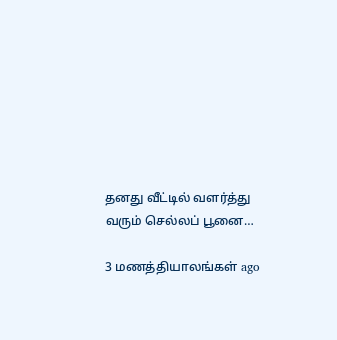தனது வீட்டில் வளர்த்து வரும் செல்லப் பூனை…

3 மணத்தியாலங்கள் ago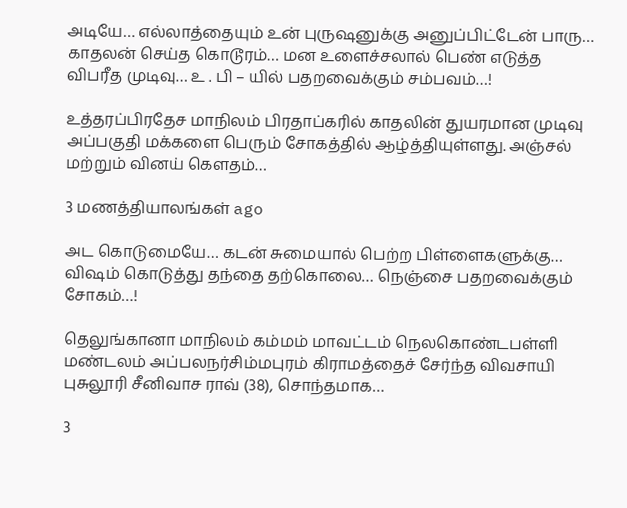அடியே… எல்லாத்தையும் உன் புருஷனுக்கு அனுப்பிட்டேன் பாரு… காதலன் செய்த கொடூரம்… மன உளைச்சலால் பெண் எடுத்த விபரீத முடிவு… உ . பி – யில் பதறவைக்கும் சம்பவம்…!

உத்தரப்பிரதேச மாநிலம் பிரதாப்கரில் காதலின் துயரமான முடிவு அப்பகுதி மக்களை பெரும் சோகத்தில் ஆழ்த்தியுள்ளது. அஞ்சல் மற்றும் வினய் கௌதம்…

3 மணத்தியாலங்கள் ago

அட கொடுமையே… கடன் சுமையால் பெற்ற பிள்ளைகளுக்கு… விஷம் கொடுத்து தந்தை தற்கொலை… நெஞ்சை பதறவைக்கும் சோகம்…!

தெலுங்கானா மாநிலம் கம்மம் மாவட்டம் நெலகொண்டபள்ளி மண்டலம் அப்பலநர்சிம்மபுரம் கிராமத்தைச் சேர்ந்த விவசாயி புசுலூரி சீனிவாச ராவ் (38), சொந்தமாக…

3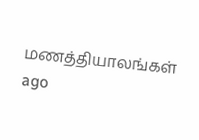மணத்தியாலங்கள் ago